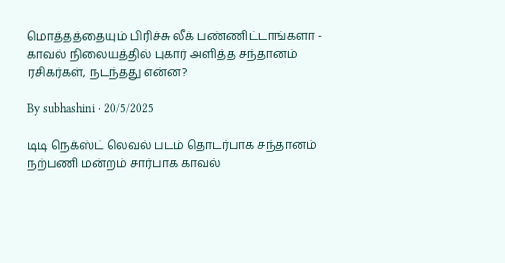மொத்தத்தையும் பிரிச்சு லீக் பண்ணிட்டாங்களா - காவல் நிலையத்தில் புகார் அளித்த சந்தானம் ரசிகர்கள், நடந்தது என்ன?

By subhashini · 20/5/2025

டிடி நெக்ஸ்ட் லெவல் படம் தொடர்பாக சந்தானம் நற்பணி மன்றம் சார்பாக காவல்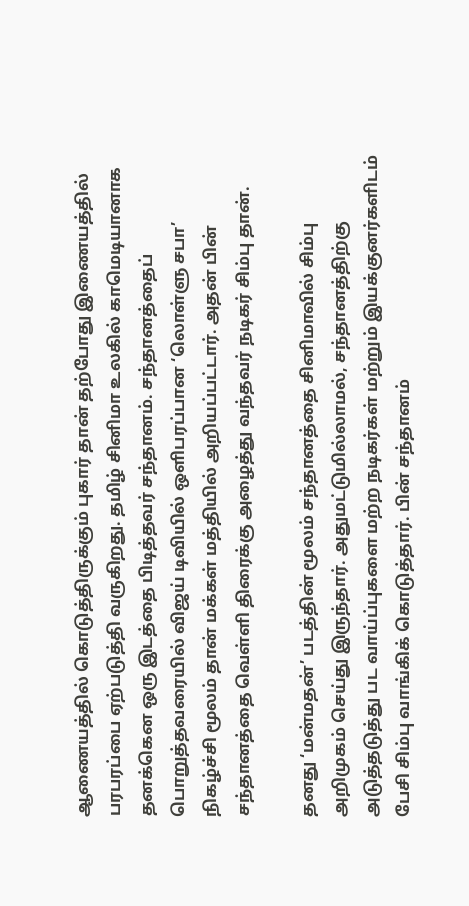ஆணையத்தில் கொடுத்திருக்கும் புகார் தான் தற்போது இணையத்தில் பரபரப்பை ஏற்படுத்தி வருகிறது. தமிழ் சினிமா உலகில் காமெடியானாக தனக்கென ஒரு இடத்தை பிடித்தவர் சந்தானம். சந்தானத்தைப் பொறுத்தவரையில் விஜய் டிவியில் ஒளிபரப்பான ‘லொள்ளு சபா’ நிகழ்ச்சி மூலம் தான் மக்கள் மத்தியில் அறியப்பட்டார். அதன் பின் சந்தானத்தை வெள்ளி திரைக்கு அழைத்து வந்தவர் நடிகர் சிம்பு தான்.

தனது ‘மன்மதன்’ படத்தின் மூலம் சந்தானத்தை சினிமாவில் சிம்பு அறிமுகம் செய்து இருந்தார். அதுமட்டுமில்லாமல், சந்தானத்திற்கு அடுத்தடுத்து பட வாய்ப்புகளை மற்ற நடிகர்கள் மற்றும் இயக்குனர்களிடம் பேசி சிம்பு வாங்கிக் கொடுத்தார். பின் சந்தானம்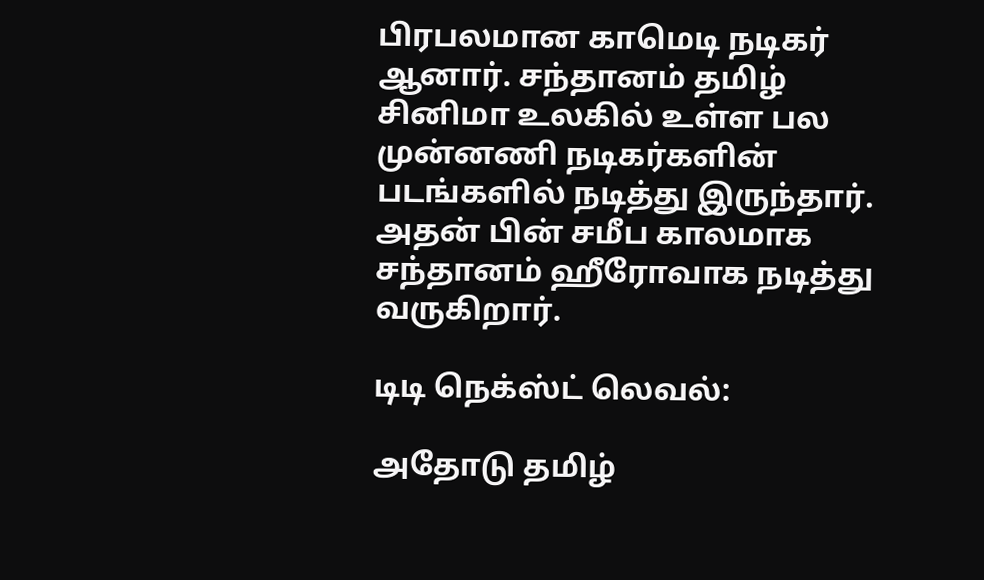பிரபலமான காமெடி நடிகர் ஆனார். சந்தானம் தமிழ் சினிமா உலகில் உள்ள பல முன்னணி நடிகர்களின் படங்களில் நடித்து இருந்தார். அதன் பின் சமீப காலமாக சந்தானம் ஹீரோவாக நடித்து வருகிறார்.

டிடி நெக்ஸ்ட் லெவல்:

அதோடு தமிழ்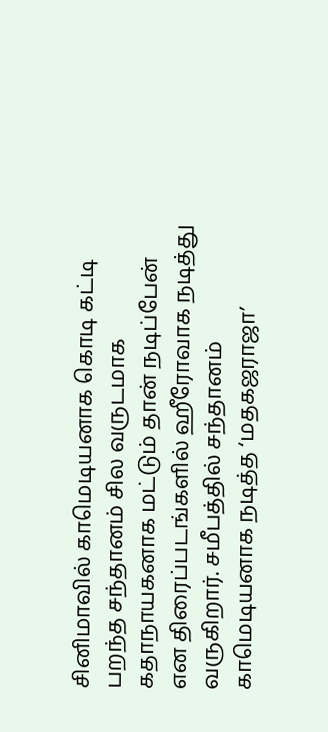சினிமாவில் காமெடியனாக கொடி கட்டி பறந்த சந்தானம் சில வருடமாக கதாநாயகனாக மட்டும் தான் நடிப்பேன் என திரைப்படங்களில் ஹீரோவாக நடித்து வருகிறார். சமீபத்தில் சந்தானம் காமெடியனாக நடித்த ‘மதகஜராஜா’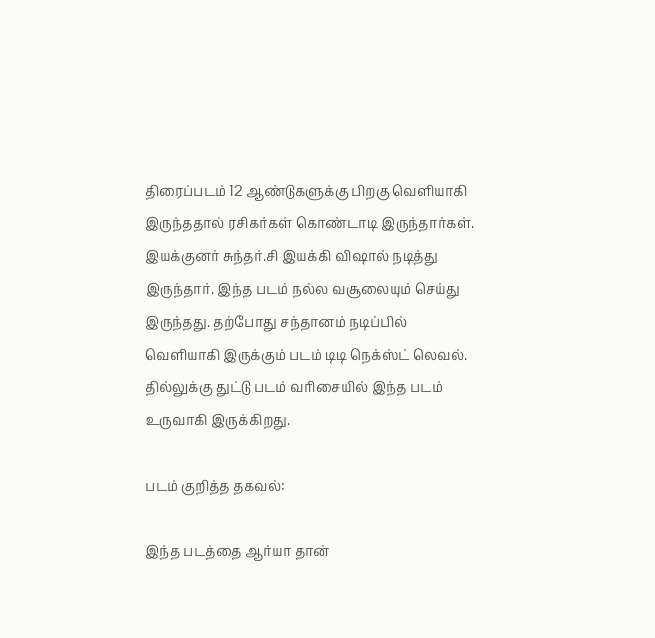திரைப்படம் 12 ஆண்டுகளுக்கு பிறகு வெளியாகி இருந்ததால் ரசிகர்கள் கொண்டாடி இருந்தார்கள். இயக்குனர் சுந்தர்.சி இயக்கி விஷால் நடித்து இருந்தார். இந்த படம் நல்ல வசூலையும் செய்து இருந்தது. தற்போது சந்தானம் நடிப்பில் வெளியாகி இருக்கும் படம் டிடி நெக்ஸ்ட் லெவல். தில்லுக்கு துட்டு படம் வரிசையில் இந்த படம் உருவாகி இருக்கிறது.

படம் குறித்த தகவல்:

இந்த படத்தை ஆர்யா தான்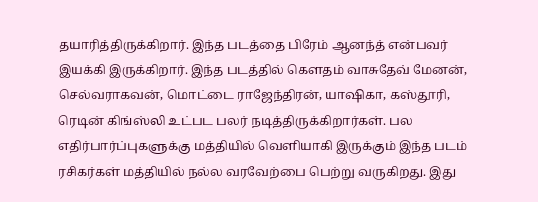தயாரித்திருக்கிறார். இந்த படத்தை பிரேம் ஆனந்த் என்பவர் இயக்கி இருக்கிறார். இந்த படத்தில் கௌதம் வாசுதேவ் மேனன், செல்வராகவன், மொட்டை ராஜேந்திரன், யாஷிகா, கஸ்தூரி, ரெடின் கிங்ஸ்லி உட்பட பலர் நடித்திருக்கிறார்கள். பல எதிர்பார்ப்புகளுக்கு மத்தியில் வெளியாகி இருக்கும் இந்த படம் ரசிகர்கள் மத்தியில் நல்ல வரவேற்பை பெற்று வருகிறது. இது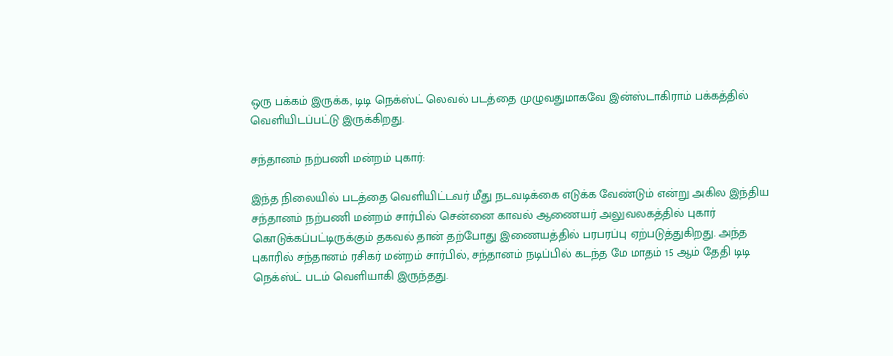ஒரு பக்கம் இருக்க, டிடி நெக்ஸ்ட் லெவல் படத்தை முழுவதுமாகவே இன்ஸ்டாகிராம் பக்கத்தில் வெளியிடப்பட்டு இருக்கிறது.

சந்தானம் நற்பணி மன்றம் புகார்:

இந்த நிலையில் படத்தை வெளியிட்டவர் மீது நடவடிக்கை எடுக்க வேண்டும் என்று அகில இந்திய சந்தானம் நற்பணி மன்றம் சார்பில் சென்னை காவல் ஆணையர் அலுவலகத்தில் புகார் கொடுக்கப்பட்டிருக்கும் தகவல் தான் தற்போது இணையத்தில் பரபரப்பு ஏற்படுத்துகிறது. அந்த புகாரில் சந்தானம் ரசிகர் மன்றம் சார்பில், சந்தானம் நடிப்பில் கடந்த மே மாதம் 15 ஆம் தேதி டிடி நெக்ஸ்ட் படம் வெளியாகி இருந்தது.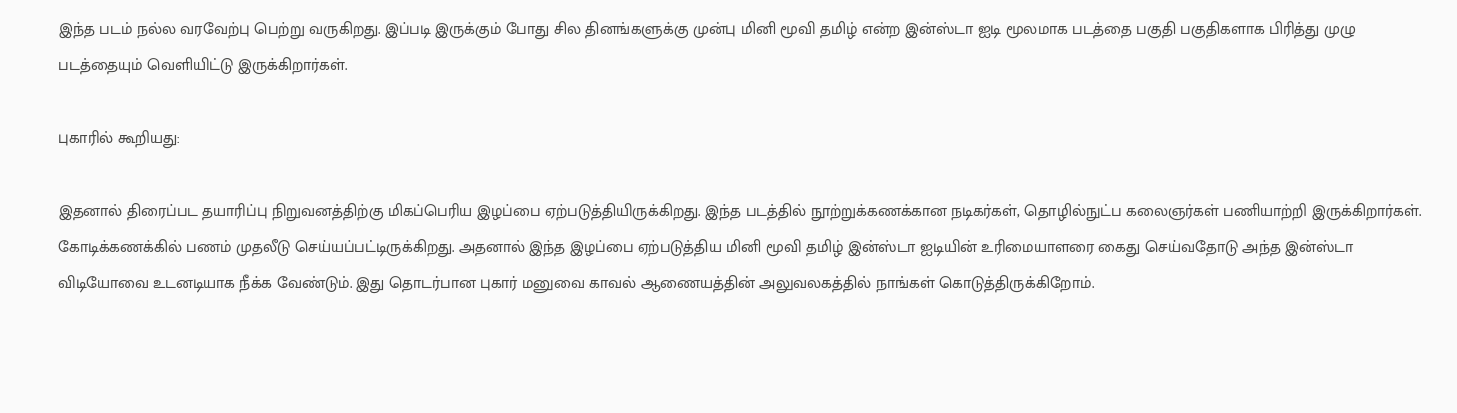இந்த படம் நல்ல வரவேற்பு பெற்று வருகிறது. இப்படி இருக்கும் போது சில தினங்களுக்கு முன்பு மினி மூவி தமிழ் என்ற இன்ஸ்டா ஐடி மூலமாக படத்தை பகுதி பகுதிகளாக பிரித்து முழு படத்தையும் வெளியிட்டு இருக்கிறார்கள்.

புகாரில் கூறியது:

இதனால் திரைப்பட தயாரிப்பு நிறுவனத்திற்கு மிகப்பெரிய இழப்பை ஏற்படுத்தியிருக்கிறது. இந்த படத்தில் நூற்றுக்கணக்கான நடிகர்கள், தொழில்நுட்ப கலைஞர்கள் பணியாற்றி இருக்கிறார்கள். கோடிக்கணக்கில் பணம் முதலீடு செய்யப்பட்டிருக்கிறது. அதனால் இந்த இழப்பை ஏற்படுத்திய மினி மூவி தமிழ் இன்ஸ்டா ஐடியின் உரிமையாளரை கைது செய்வதோடு அந்த இன்ஸ்டா விடியோவை உடனடியாக நீக்க வேண்டும். இது தொடர்பான புகார் மனுவை காவல் ஆணையத்தின் அலுவலகத்தில் நாங்கள் கொடுத்திருக்கிறோம்.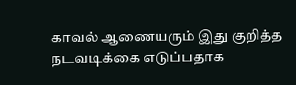காவல் ஆணையரும் இது குறித்த நடவடிக்கை எடுப்பதாக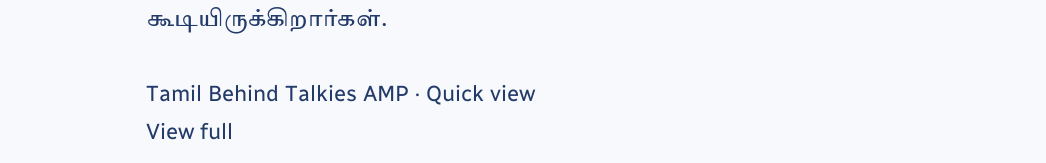கூடியிருக்கிறார்கள்.

Tamil Behind Talkies AMP · Quick view
View full